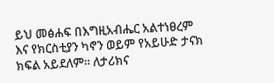ይህ መፅሐፍ በእግዚአብሔር አልተነፀረም እና የክርስቲያን ካኖን ወይም የአይሁድ ታናክ ክፍል አይደለም። ለታሪክና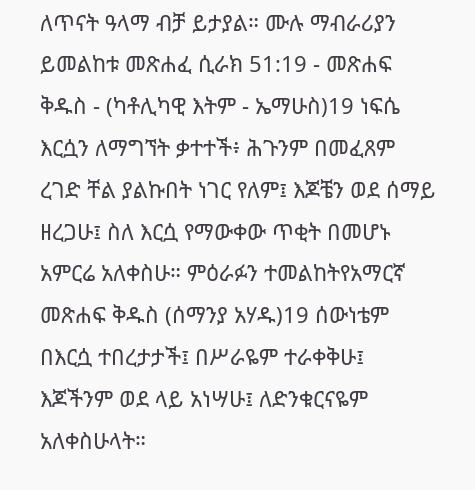ለጥናት ዓላማ ብቻ ይታያል። ሙሉ ማብራሪያን ይመልከቱ መጽሐፈ ሲራክ 51:19 - መጽሐፍ ቅዱስ - (ካቶሊካዊ እትም - ኤማሁስ)19 ነፍሴ እርሷን ለማግኘት ቃተተች፥ ሕጉንም በመፈጸም ረገድ ቸል ያልኩበት ነገር የለም፤ እጆቼን ወደ ሰማይ ዘረጋሁ፤ ስለ እርሷ የማውቀው ጥቂት በመሆኑ አምርሬ አለቀስሁ። ምዕራፉን ተመልከትየአማርኛ መጽሐፍ ቅዱስ (ሰማንያ አሃዱ)19 ሰውነቴም በእርሷ ተበረታታች፤ በሥራዬም ተራቀቅሁ፤ እጆችንም ወደ ላይ አነሣሁ፤ ለድንቁርናዬም አለቀስሁላት።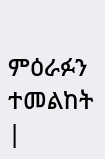ምዕራፉን ተመልከት |